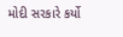મોદી સરકારે કર્યો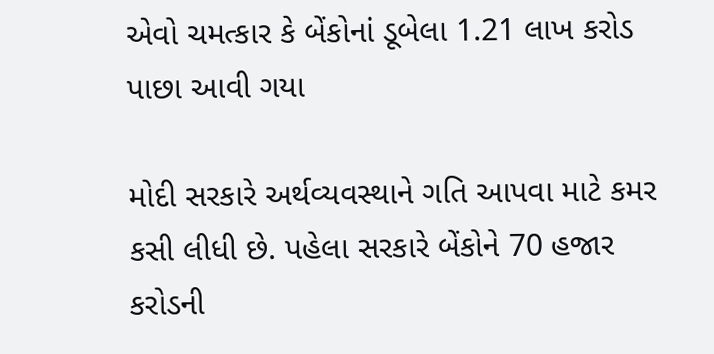એવો ચમત્કાર કે બેંકોનાં ડૂબેલા 1.21 લાખ કરોડ પાછા આવી ગયા

મોદી સરકારે અર્થવ્યવસ્થાને ગતિ આપવા માટે કમર કસી લીધી છે. પહેલા સરકારે બેંકોને 70 હજાર કરોડની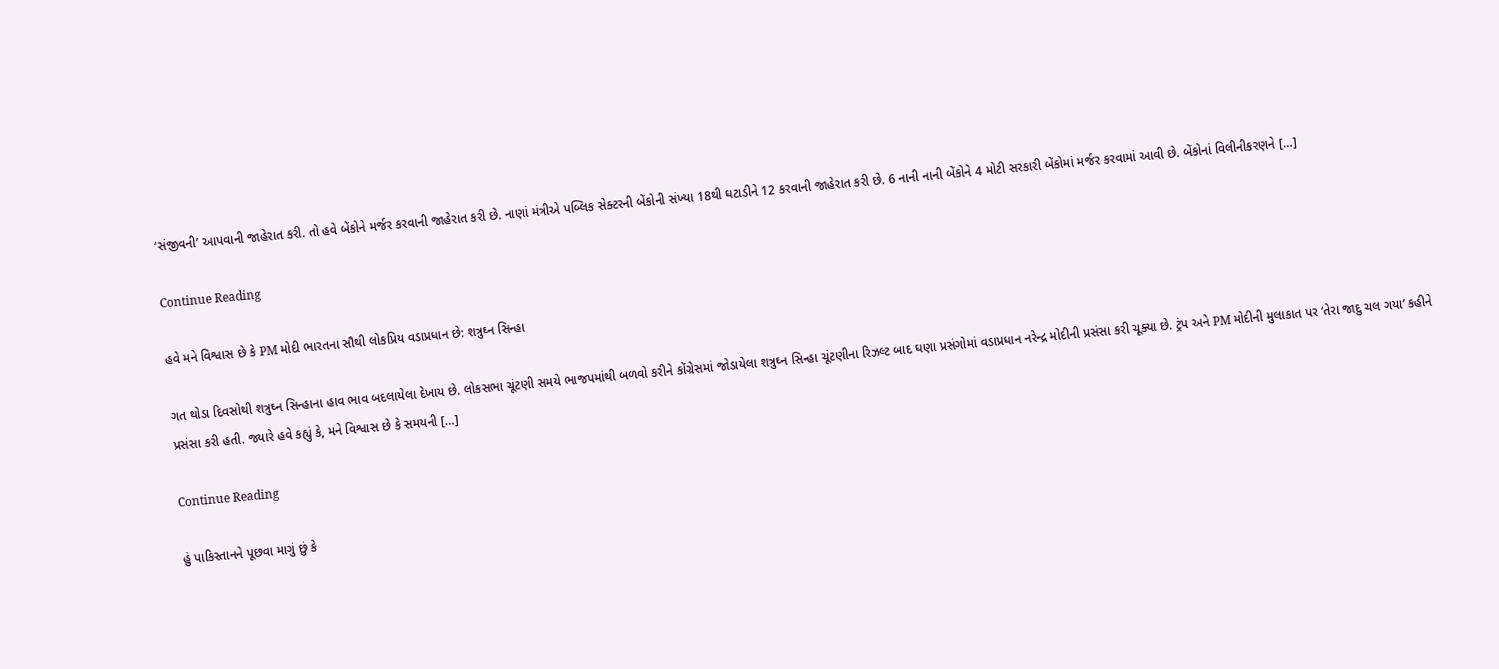‘સંજીવની’ આપવાની જાહેરાત કરી. તો હવે બેંકોને મર્જર કરવાની જાહેરાત કરી છે. નાણાં મંત્રીએ પબ્લિક સેક્ટરની બેંકોની સંખ્યા 18થી ઘટાડીને 12 કરવાની જાહેરાત કરી છે. 6 નાની નાની બેંકોને 4 મોટી સરકારી બેંકોમાં મર્જર કરવામાં આવી છે. બેંકોનાં વિલીનીકરણને […]

Continue Reading

હવે મને વિશ્વાસ છે કે PM મોદી ભારતના સૌથી લોકપ્રિય વડાપ્રધાન છે: શત્રુઘ્ન સિન્હા

ગત થોડા દિવસોથી શત્રુઘ્ન સિન્હાના હાવ ભાવ બદલાયેલા દેખાય છે. લોકસભા ચૂંટણી સમયે ભાજપમાંથી બળવો કરીને કોંગ્રેસમાં જોડાયેલા શત્રુઘ્ન સિન્હા ચૂંટણીના રિઝલ્ટ બાદ ઘણા પ્રસંગોમાં વડાપ્રધાન નરેન્દ્ર મોદીની પ્રસંસા કરી ચૂક્યા છે. ટ્રંપ અને PM મોદીની મુલાકાત પર ‘તેરા જાદુ ચલ ગયા’ કહીને પ્રસંસા કરી હતી. જ્યારે હવે કહ્યું કે, મને વિશ્વાસ છે કે સમયની […]

Continue Reading

હું પાકિસ્તાનને પૂછવા માગું છું કે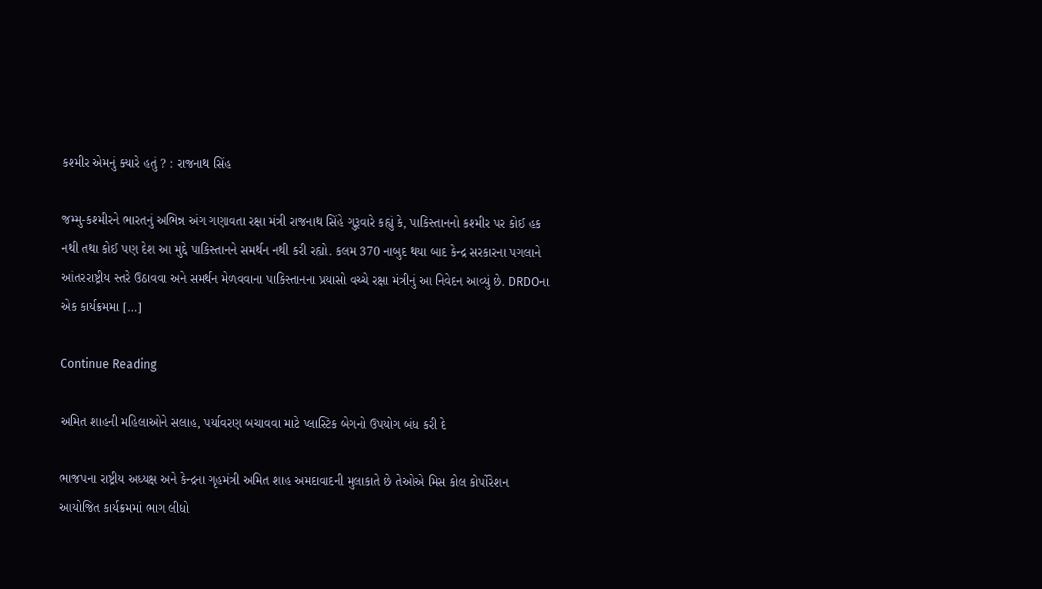કશ્મીર એમનું ક્યારે હતું ? : રાજનાથ સિંહ

જમ્મુ-કશ્મીરને ભારતનું અભિન્ન અંગ ગણાવતા રક્ષા મંત્રી રાજનાથ સિંહે ગુરૂવારે કહ્યું કે, પાકિસ્તાનનો કશ્મીર પર કોઈ હક નથી તથા કોઈ પણ દેશ આ મુદ્દે પાકિસ્તાનને સમર્થન નથી કરી રહ્યો. કલમ 370 નાબુદ થયા બાદ કેન્દ્ર સરકારના પગલાને આંતરરાષ્ટ્રીય સ્તરે ઉઠાવવા અને સમર્થન મેળવવાના પાકિસ્તાનના પ્રયાસો વચ્ચે રક્ષા મંત્રીનું આ નિવેદન આવ્યું છે. DRDOના એક કાર્યક્રમમા […]

Continue Reading

અમિત શાહની મહિલાઓને સલાહ, પર્યાવરણ બચાવવા માટે પ્લાસ્ટિક બેગનો ઉપયોગ બંધ કરી દે

ભાજપના રાષ્ટ્રીય અધ્યક્ષ અને કેન્દ્રના ગૃહમંત્રી અમિત શાહ અમદાવાદની મુલાકાતે છે તેઓએ મિસ કોલ કોર્પોરેશન આયોજિત કાર્યક્રમમાં ભાગ લીધો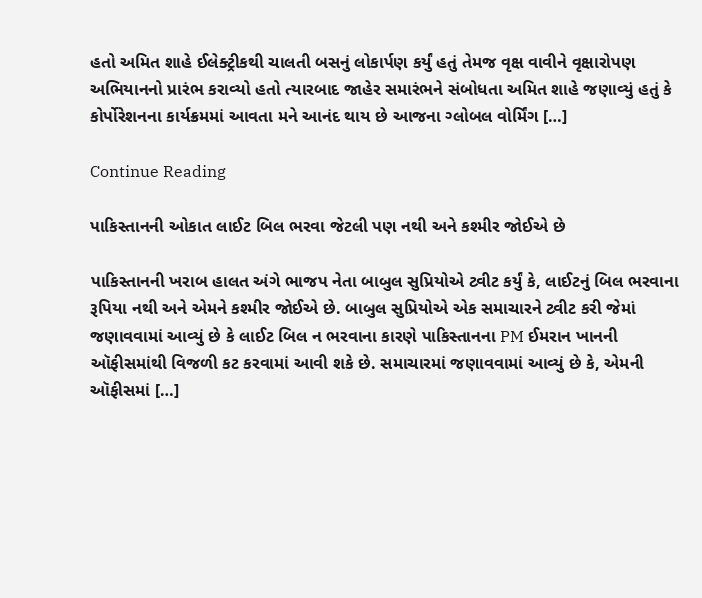હતો અમિત શાહે ઈલેક્ટ્રીકથી ચાલતી બસનું લોકાર્પણ કર્યું હતું તેમજ વૃક્ષ વાવીને વૃક્ષારોપણ અભિયાનનો પ્રારંભ કરાવ્યો હતો ત્યારબાદ જાહેર સમારંભને સંબોધતા અમિત શાહે જણાવ્યું હતું કે કોર્પોરેશનના કાર્યક્રમમાં આવતા મને આનંદ થાય છે આજના ગ્લોબલ વોર્મિંગ […]

Continue Reading

પાકિસ્તાનની ઓકાત લાઈટ બિલ ભરવા જેટલી પણ નથી અને કશ્મીર જોઈએ છે

પાકિસ્તાનની ખરાબ હાલત અંગે ભાજપ નેતા બાબુલ સુપ્રિયોએ ટ્વીટ કર્યું કે, લાઈટનું બિલ ભરવાના રૂપિયા નથી અને એમને કશ્મીર જોઈએ છે. બાબુલ સુપ્રિયોએ એક સમાચારને ટ્વીટ કરી જેમાં જણાવવામાં આવ્યું છે કે લાઈટ બિલ ન ભરવાના કારણે પાકિસ્તાનના PM ઈમરાન ખાનની ઑફીસમાંથી વિજળી કટ કરવામાં આવી શકે છે. સમાચારમાં જણાવવામાં આવ્યું છે કે, એમની ઑફીસમાં […]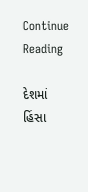Continue Reading

દેશમાં હિંસા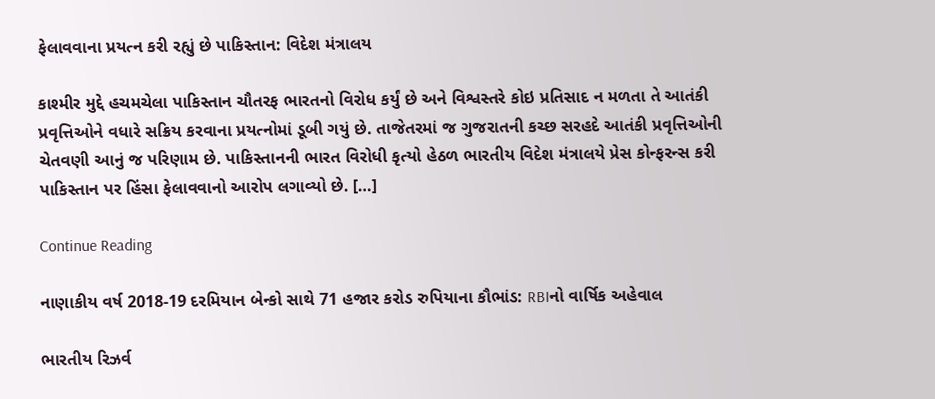ફેલાવવાના પ્રયત્ન કરી રહ્યું છે પાકિસ્તાન: વિદેશ મંત્રાલય

કાશ્મીર મુદ્દે હચમચેલા પાકિસ્તાન ચૌતરફ ભારતનો વિરોધ કર્યું છે અને વિશ્વસ્તરે કોઇ પ્રતિસાદ ન મળતા તે આતંકી પ્રવૃત્તિઓને વધારે સક્રિય કરવાના પ્રયત્નોમાં ડૂબી ગયું છે. તાજેતરમાં જ ગુજરાતની કચ્છ સરહદે આતંકી પ્રવૃત્તિઓની ચેતવણી આનું જ પરિણામ છે. પાકિસ્તાનની ભારત વિરોધી કૃત્યો હેઠળ ભારતીય વિદેશ મંત્રાલયે પ્રેસ કોન્ફરન્સ કરી પાકિસ્તાન પર હિંસા ફેલાવવાનો આરોપ લગાવ્યો છે. […]

Continue Reading

નાણાકીય વર્ષ 2018-19 દરમિયાન બેન્કો સાથે 71 હજાર કરોડ રુપિયાના કૌભાંડ: RBIનો વાર્ષિક અહેવાલ

ભારતીય રિઝર્વ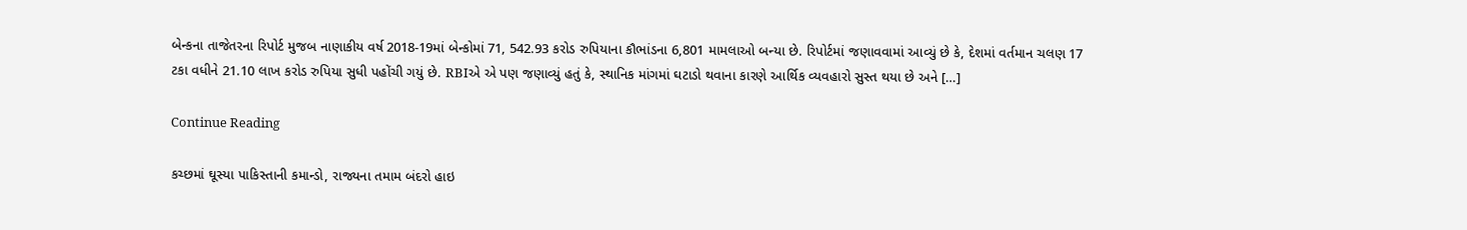બેન્કના તાજેતરના રિપોર્ટ મુજબ નાણાકીય વર્ષ 2018-19માં બેન્કોમાં 71, 542.93 કરોડ રુપિયાના કૌભાંડના 6,801 મામલાઓ બન્યા છે. રિપોર્ટમાં જણાવવામાં આવ્યું છે કે, દેશમાં વર્તમાન ચલણ 17 ટકા વધીને 21.10 લાખ કરોડ રુપિયા સુધી પહોંચી ગયું છે. RBIએ એ પણ જણાવ્યું હતું કે, સ્થાનિક માંગમાં ઘટાડો થવાના કારણે આર્થિક વ્યવહારો સુસ્ત થયા છે અને […]

Continue Reading

કચ્છમાં ઘૂસ્યા પાકિસ્તાની કમાન્ડો, રાજ્યના તમામ બંદરો હાઇ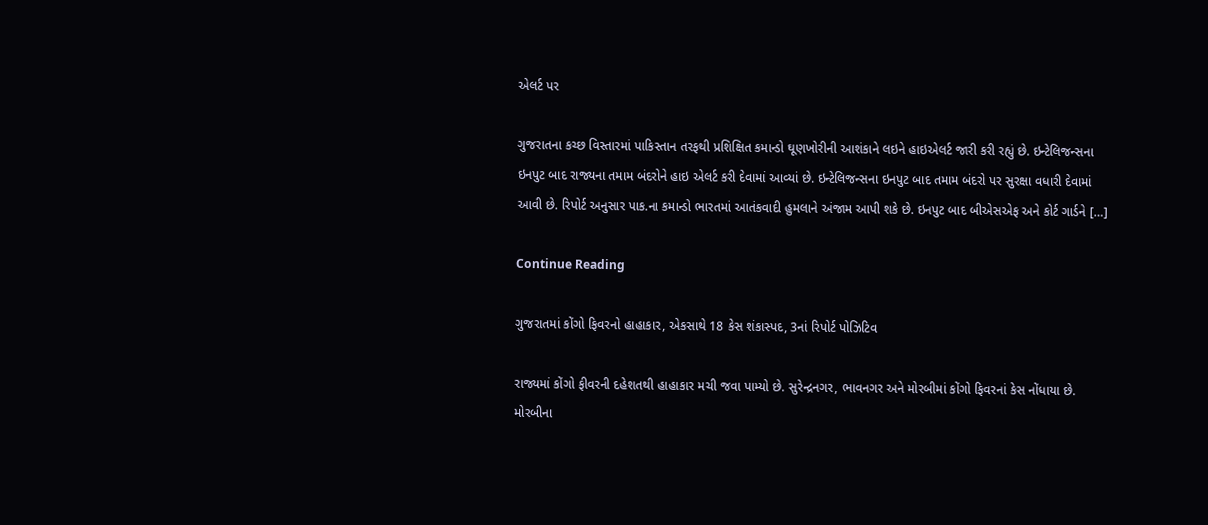એલર્ટ પર

ગુજરાતના કચ્છ વિસ્તારમાં પાકિસ્તાન તરફથી પ્રશિક્ષિત કમાન્ડો ઘૂણખોરીની આશંકાને લઇને હાઇએલર્ટ જારી કરી રહ્યું છે. ઇન્ટેલિજન્સના ઇનપુટ બાદ રાજ્યના તમામ બંદરોને હાઇ એલર્ટ કરી દેવામાં આવ્યાં છે. ઇન્ટેલિજન્સના ઇનપુટ બાદ તમામ બંદરો પર સુરક્ષા વધારી દેવામાં આવી છે. રિપોર્ટ અનુસાર પાક.ના કમાન્ડો ભારતમાં આતંકવાદી હુમલાને અંજામ આપી શકે છે. ઇનપુટ બાદ બીએસએફ અને કોર્ટ ગાર્ડને […]

Continue Reading

ગુજરાતમાં કોંગો ફિવરનો હાહાકાર, એકસાથે 18 કેસ શંકાસ્પદ, 3નાં રિપોર્ટ પોઝિટિવ

રાજ્યમાં કોંગો ફીવરની દહેશતથી હાહાકાર મચી જવા પામ્યો છે. સુરેન્દ્રનગર, ભાવનગર અને મોરબીમાં કોંગો ફિવરનાં કેસ નોંધાયા છે. મોરબીના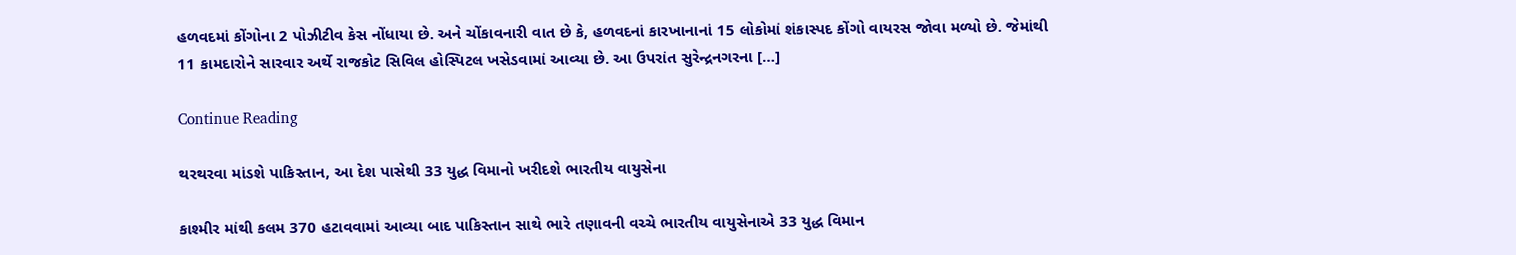હળવદમાં કોંગોના 2 પોઝીટીવ કેસ નોંધાયા છે. અને ચોંકાવનારી વાત છે કે, હળવદનાં કારખાનાનાં 15 લોકોમાં શંકાસ્પદ કોંગો વાયરસ જોવા મળ્યો છે. જેમાંથી 11 કામદારોને સારવાર અર્થે રાજકોટ સિવિલ હોસ્પિટલ ખસેડવામાં આવ્યા છે. આ ઉપરાંત સુરેન્દ્રનગરના […]

Continue Reading

થરથરવા માંડશે પાકિસ્તાન, આ દેશ પાસેથી 33 યુદ્ધ વિમાનો ખરીદશે ભારતીય વાયુસેના

કાશ્મીર માંથી કલમ 370 હટાવવામાં આવ્યા બાદ પાકિસ્તાન સાથે ભારે તણાવની વચ્ચે ભારતીય વાયુસેનાએ 33 યુદ્ધ વિમાન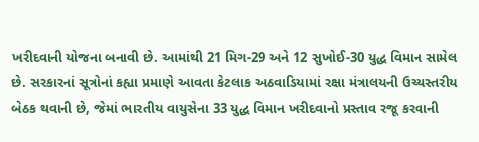ખરીદવાની યોજના બનાવી છે. આમાંથી 21 મિગ-29 અને 12 સુખોઈ-30 યુદ્ધ વિમાન સામેલ છે. સરકારનાં સૂત્રોનાં કહ્યા પ્રમાણે આવતા કેટલાક અઠવાડિયામાં રક્ષા મંત્રાલયની ઉચ્ચસ્તરીય બેઠક થવાની છે, જેમાં ભારતીય વાયુસેના 33 યુદ્ધ વિમાન ખરીદવાનો પ્રસ્તાવ રજૂ કરવાની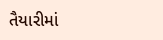તૈયારીમાં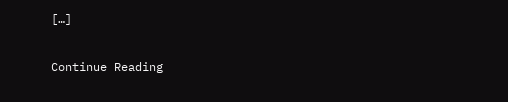[…]

Continue Reading